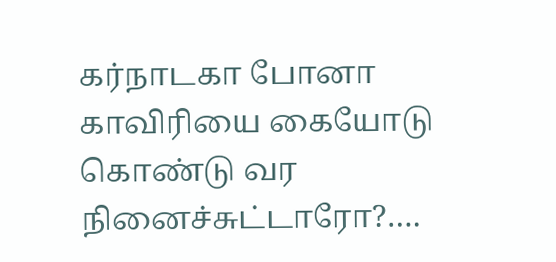கர்நாடகா போனா காவிரியை கையோடு கொண்டு வர நினைச்சுட்டாரோ?….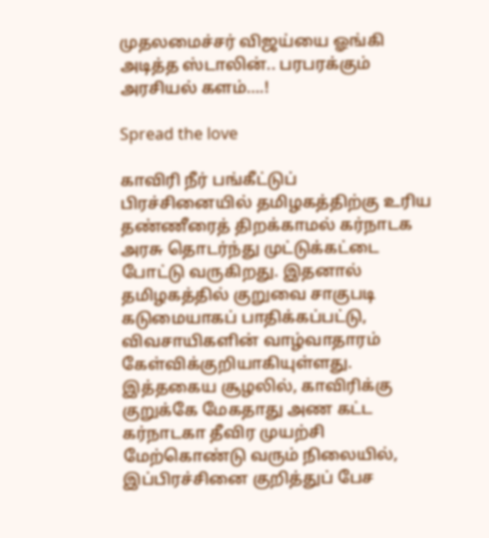முதலமைச்சர் விஜய்யை ஓங்கி அடித்த ஸ்டாலின்.. பரபரக்கும் அரசியல் களம்….!

Spread the love

காவிரி நீர் பங்கீட்டுப் பிரச்சினையில் தமிழகத்திற்கு உரிய தண்ணீரைத் திறக்காமல் கர்நாடக அரசு தொடர்ந்து முட்டுக்கட்டை போட்டு வருகிறது. இதனால் தமிழகத்தில் குறுவை சாகுபடி கடுமையாகப் பாதிக்கப்பட்டு, விவசாயிகளின் வாழ்வாதாரம் கேள்விக்குறியாகியுள்ளது. இத்தகைய சூழலில், காவிரிக்கு குறுக்கே மேகதாது அண கட்ட கர்நாடகா தீவிர முயற்சி மேற்கொண்டு வரும் நிலையில், இப்பிரச்சினை குறித்துப் பேச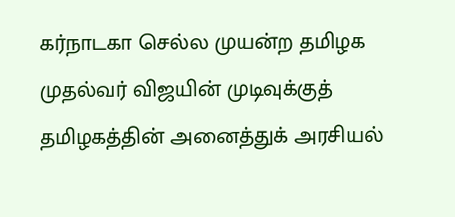கர்நாடகா செல்ல முயன்ற தமிழக முதல்வர் விஜயின் முடிவுக்குத் தமிழகத்தின் அனைத்துக் அரசியல்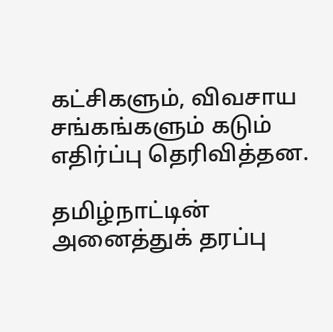கட்சிகளும், விவசாய சங்கங்களும் கடும் எதிர்ப்பு தெரிவித்தன.

தமிழ்நாட்டின் அனைத்துக் தரப்பு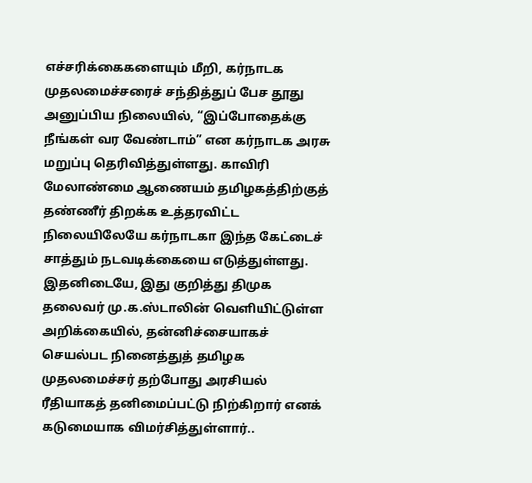எச்சரிக்கைகளையும் மீறி, கர்நாடக முதலமைச்சரைச் சந்தித்துப் பேச தூது அனுப்பிய நிலையில், “இப்போதைக்கு நீங்கள் வர வேண்டாம்” என கர்நாடக அரசு மறுப்பு தெரிவித்துள்ளது. காவிரி மேலாண்மை ஆணையம் தமிழகத்திற்குத் தண்ணீர் திறக்க உத்தரவிட்ட நிலையிலேயே கர்நாடகா இந்த கேட்டைச் சாத்தும் நடவடிக்கையை எடுத்துள்ளது. இதனிடையே, இது குறித்து திமுக தலைவர் மு.க.ஸ்டாலின் வெளியிட்டுள்ள அறிக்கையில், தன்னிச்சையாகச் செயல்பட நினைத்துத் தமிழக முதலமைச்சர் தற்போது அரசியல் ரீதியாகத் தனிமைப்பட்டு நிற்கிறார் எனக் கடுமையாக விமர்சித்துள்ளார்..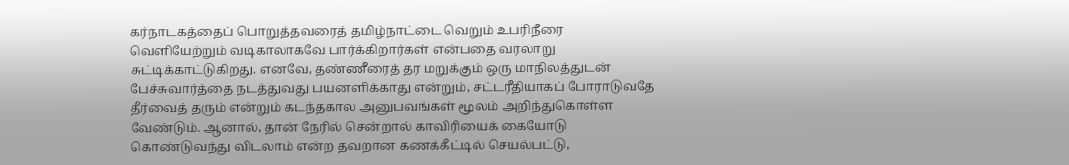கர்நாடகத்தைப் பொறுத்தவரைத் தமிழ்நாட்டை வெறும் உபரிநீரை வெளியேற்றும் வடிகாலாகவே பார்க்கிறார்கள் என்பதை வரலாறு சுட்டிக்காட்டுகிறது. எனவே, தண்ணீரைத் தர மறுக்கும் ஒரு மாநிலத்துடன் பேச்சுவார்த்தை நடத்துவது பயனளிக்காது என்றும், சட்டரீதியாகப் போராடுவதே தீர்வைத் தரும் என்றும் கடந்தகால அனுபவங்கள் மூலம் அறிந்துகொள்ள வேண்டும். ஆனால், தான் நேரில் சென்றால் காவிரியைக் கையோடு கொண்டுவந்து விடலாம் என்ற தவறான கணக்கீட்டில் செயல்பட்டு,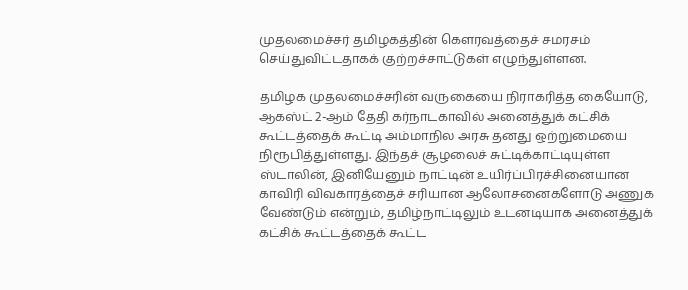முதலமைச்சர் தமிழகத்தின் கௌரவத்தைச் சமரசம் செய்துவிட்டதாகக் குற்றச்சாட்டுகள் எழுந்துள்ளன.

தமிழக முதலமைச்சரின் வருகையை நிராகரித்த கையோடு, ஆகஸ்ட் 2-ஆம் தேதி கர்நாடகாவில் அனைத்துக் கட்சிக் கூட்டத்தைக் கூட்டி அம்மாநில அரசு தனது ஒற்றுமையை நிரூபித்துள்ளது. இந்தச் சூழலைச் சுட்டிக்காட்டியுள்ள ஸ்டாலின், இனியேனும் நாட்டின் உயிர்ப்பிரச்சினையான காவிரி விவகாரத்தைச் சரியான ஆலோசனைகளோடு அணுக வேண்டும் என்றும், தமிழ்நாட்டிலும் உடனடியாக அனைத்துக் கட்சிக் கூட்டத்தைக் கூட்ட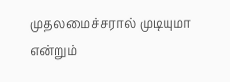முதலமைச்சரால் முடியுமா என்றும்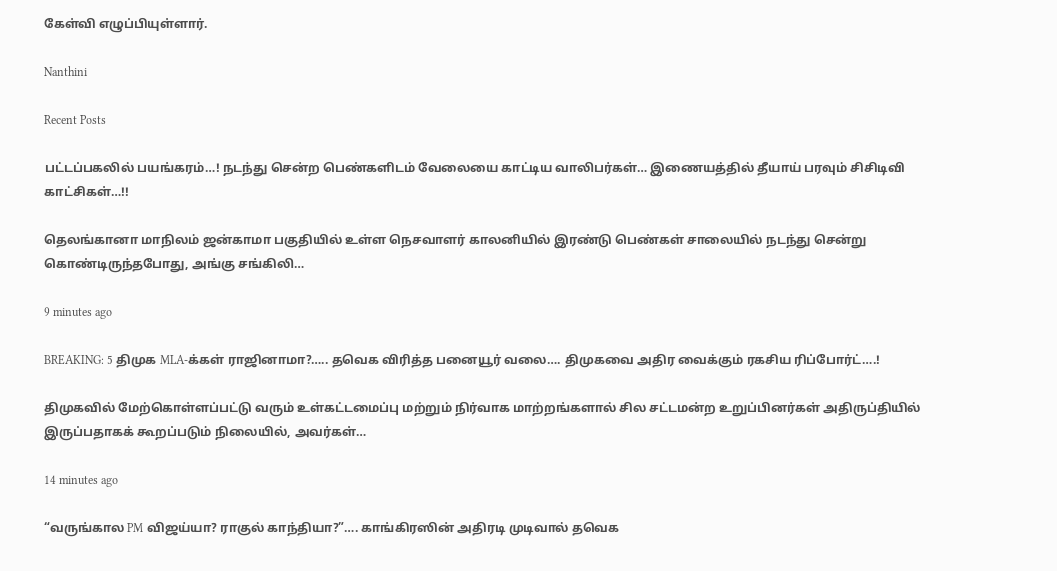கேள்வி எழுப்பியுள்ளார்.

Nanthini

Recent Posts

பட்டப்பகலில் பயங்கரம்…! நடந்து சென்ற பெண்களிடம் வேலையை காட்டிய வாலிபர்கள்… இணையத்தில் தீயாய் பரவும் சிசிடிவி காட்சிகள்…!!

தெலங்கானா மாநிலம் ஜன்காமா பகுதியில் உள்ள நெசவாளர் காலனியில் இரண்டு பெண்கள் சாலையில் நடந்து சென்று கொண்டிருந்தபோது, அங்கு சங்கிலி…

9 minutes ago

BREAKING: 5 திமுக MLA-க்கள் ராஜினாமா?….. தவெக விரித்த பனையூர் வலை…. திமுகவை அதிர வைக்கும் ரகசிய ரிப்போர்ட்….!

திமுகவில் மேற்கொள்ளப்பட்டு வரும் உள்கட்டமைப்பு மற்றும் நிர்வாக மாற்றங்களால் சில சட்டமன்ற உறுப்பினர்கள் அதிருப்தியில் இருப்பதாகக் கூறப்படும் நிலையில், அவர்கள்…

14 minutes ago

“வருங்கால PM விஜய்யா? ராகுல் காந்தியா?”…. காங்கிரஸின் அதிரடி முடிவால் தவெக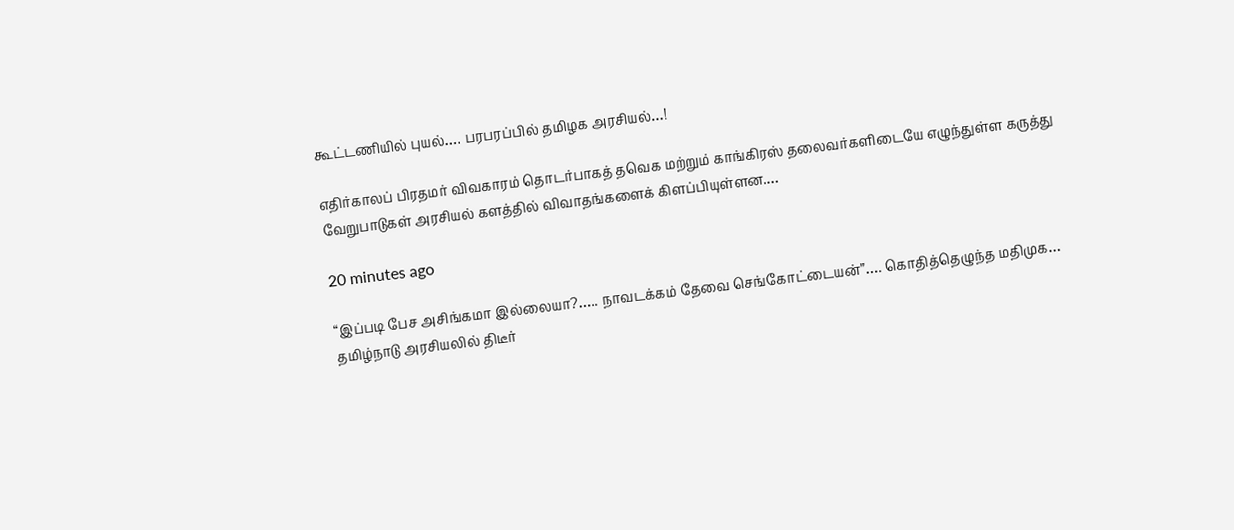கூட்டணியில் புயல்…. பரபரப்பில் தமிழக அரசியல்…!

எதிர்காலப் பிரதமர் விவகாரம் தொடர்பாகத் தவெக மற்றும் காங்கிரஸ் தலைவர்களிடையே எழுந்துள்ள கருத்து வேறுபாடுகள் அரசியல் களத்தில் விவாதங்களைக் கிளப்பியுள்ளன.…

20 minutes ago

“இப்படி பேச அசிங்கமா இல்லையா?….. நாவடக்கம் தேவை செங்கோட்டையன்”…. கொதித்தெழுந்த மதிமுக… தமிழ்நாடு அரசியலில் திடீர்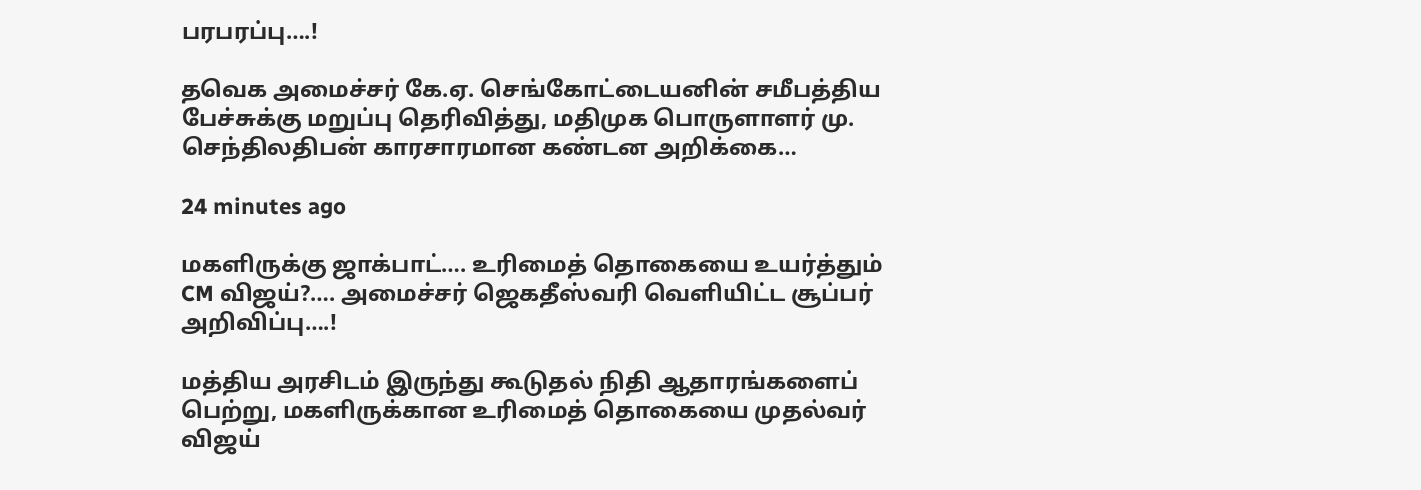பரபரப்பு….!

தவெக அமைச்சர் கே.ஏ. செங்கோட்டையனின் சமீபத்திய பேச்சுக்கு மறுப்பு தெரிவித்து, மதிமுக பொருளாளர் மு. செந்திலதிபன் காரசாரமான கண்டன அறிக்கை…

24 minutes ago

மகளிருக்கு ஜாக்பாட்…. உரிமைத் தொகையை உயர்த்தும் CM விஜய்?…. அமைச்சர் ஜெகதீஸ்வரி வெளியிட்ட சூப்பர் அறிவிப்பு….!

மத்திய அரசிடம் இருந்து கூடுதல் நிதி ஆதாரங்களைப் பெற்று, மகளிருக்கான உரிமைத் தொகையை முதல்வர் விஜய்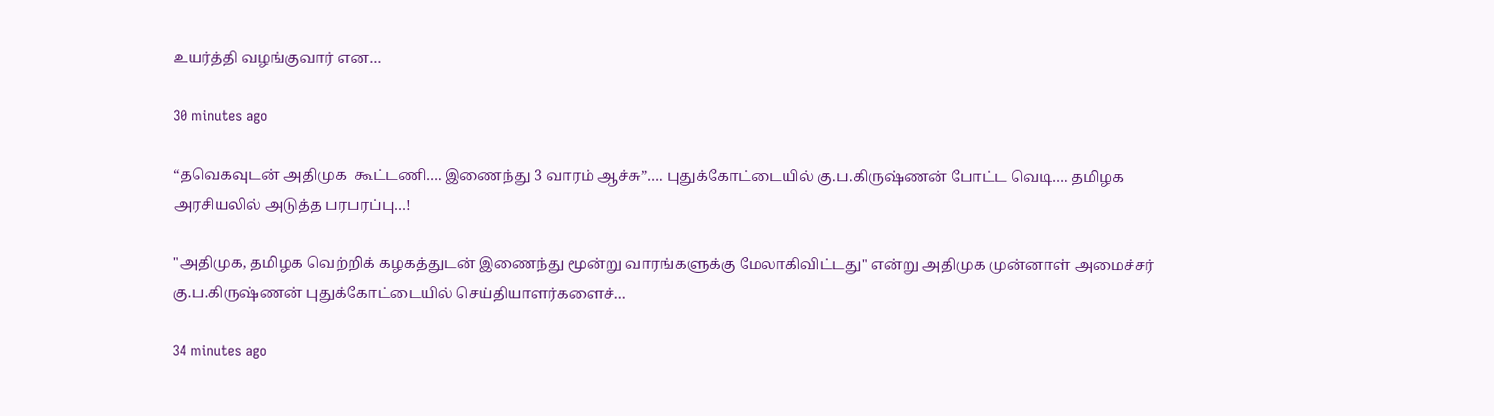உயர்த்தி வழங்குவார் என…

30 minutes ago

“தவெகவுடன் அதிமுக  கூட்டணி…. இணைந்து 3 வாரம் ஆச்சு”…. புதுக்கோட்டையில் கு.ப.கிருஷ்ணன் போட்ட வெடி…. தமிழக அரசியலில் அடுத்த பரபரப்பு…!

"அதிமுக, தமிழக வெற்றிக் கழகத்துடன் இணைந்து மூன்று வாரங்களுக்கு மேலாகிவிட்டது" என்று அதிமுக முன்னாள் அமைச்சர் கு.ப.கிருஷ்ணன் புதுக்கோட்டையில் செய்தியாளர்களைச்…

34 minutes ago